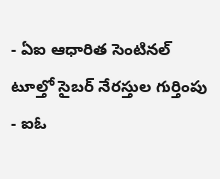- ఏఐ ఆధారిత సెంటినల్ టూల్తో సైబర్ నేరస్తుల గుర్తింపు
- ఐఓ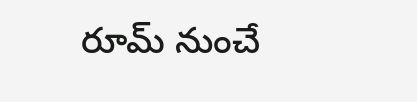రూమ్ నుంచే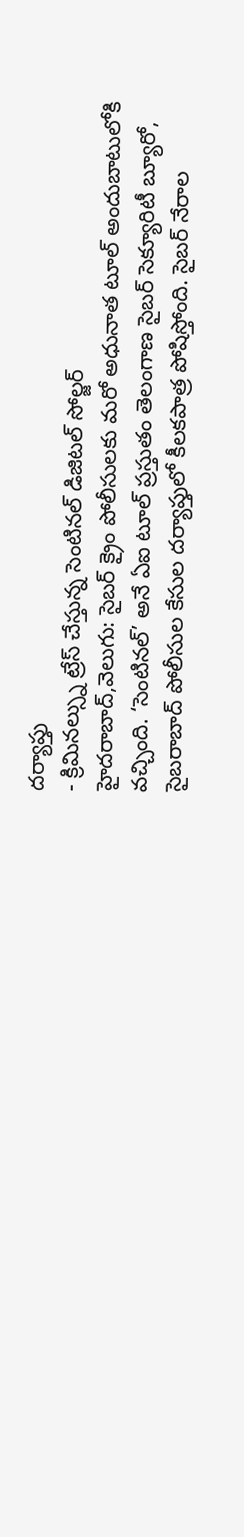దర్యాప్తు
- క్రిమినల్స్ను ట్రేస్ చేస్తున్న సెంటినల్ డిజిటల్ సోల్జర్
హైదరాబాద్,వెలుగు: సైబర్ క్రైం పోలీసులకు మరో అధునాత టూల్ అందుబాటులోకి వచ్చింది. ‘సెంటినల్’ అనే ఏఐ టూల్ ప్రస్తుతం తెలంగాణ సైబర్ సెక్యూరిటీ బ్యూరో, సైబరాబాద్ పోలీసుల కేసుల దర్యాప్తులో కీలకపాత్ర పోషిస్తోంది. సైబర్ నేరాల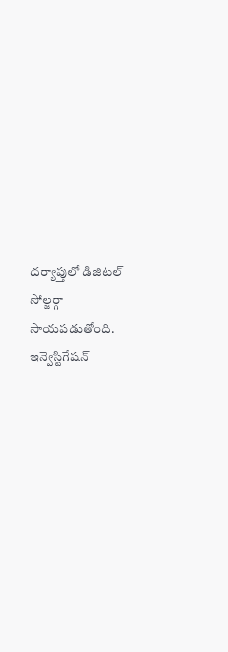దర్యాప్తులో డిజిటల్ సోల్జర్గా సాయపడుతోంది. ఇన్వెస్టిగేషన్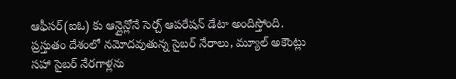ఆఫీసర్(ఐఓ) కు ఆన్లైన్లోనే సెర్చ్ ఆపరేషన్ డేటా అందిస్తోంది.
ప్రస్తుతం దేశంలో నమోదవుతున్న సైబర్ నేరాలు, మ్యూల్ అకౌంట్లు సహా సైబర్ నేరగాళ్లను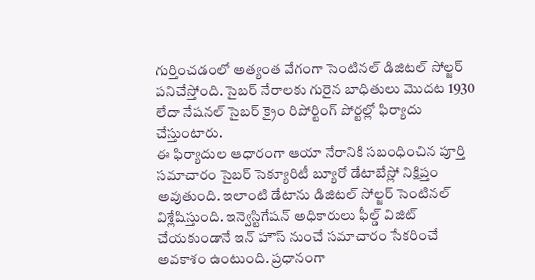గుర్తించడంలో అత్యంత వేగంగా సెంటినల్ డిజిటల్ సోల్జర్ పనిచేస్తోంది. సైబర్ నేరాలకు గురైన బాధితులు మొదట 1930 లేదా నేషనల్ సైబర్ క్రైం రిపోర్టింగ్ పోర్టల్లో ఫిర్యాదు చేస్తుంటారు.
ఈ ఫిర్యాదుల ఆధారంగా ఆయా నేరానికి సబంధించిన పూర్తి సమాచారం సైబర్ సెక్యూరిటీ బ్యూరో డేటాబేస్లో నిక్షిప్తం అవుతుంది. ఇలాంటి డేటాను డిజిటల్ సోల్జర్ సెంటినల్ విశ్లేషిస్తుంది. ఇన్వెస్టిగేషన్ అధికారులు ఫీల్డ్ విజిట్ చేయకుండానే ఇన్ హౌస్ నుంచే సమాచారం సేకరించే అవకాశం ఉంటుంది. ప్రధానంగా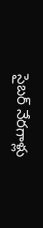సైబర్ నేరగాళ్లు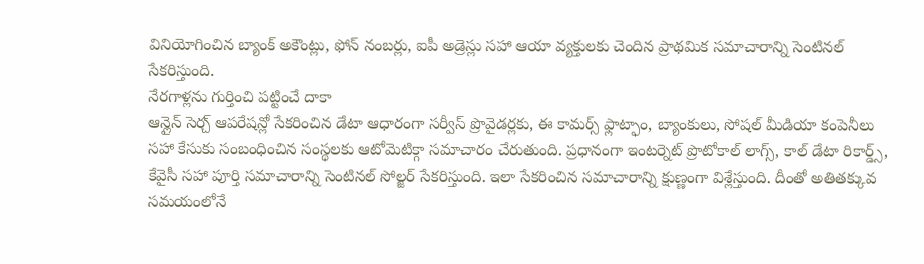వినియోగించిన బ్యాంక్ అకౌంట్లు, ఫోన్ నంబర్లు, ఐపీ అడ్రెస్లు సహా ఆయా వ్యక్తులకు చెందిన ప్రాథమిక సమాచారాన్ని సెంటినల్ సేకరిస్తుంది.
నేరగాళ్లను గుర్తించి పట్టించే దాకా
ఆన్లైన్ సెర్చ్ ఆపరేషన్లో సేకరించిన డేటా ఆధారంగా సర్వీస్ ప్రొవైడర్లకు, ఈ కామర్స్ ఫ్లాట్ఫాం, బ్యాంకులు, సోషల్ మీడియా కంపెనీలు సహా కేసుకు సంబంధించిన సంస్థలకు ఆటోమెటిక్గా సమాచారం చేరుతుంది. ప్రధానంగా ఇంటర్నెట్ ప్రొటోకాల్ లాగ్స్, కాల్ డేటా రికార్డ్స్, కేవైసీ సహా పూర్తి సమాచారాన్ని సెంటినల్ సోల్జర్ సేకరిస్తుంది. ఇలా సేకరించిన సమాచారాన్ని క్షుణ్ణంగా విశ్లేస్తుంది. దీంతో అతితక్కువ సమయంలోనే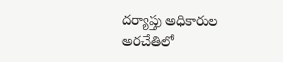దర్యాప్తు అధికారుల అరచేతిలో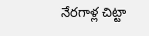నేరగాళ్ల చిట్టా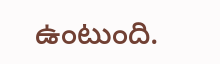ఉంటుంది.